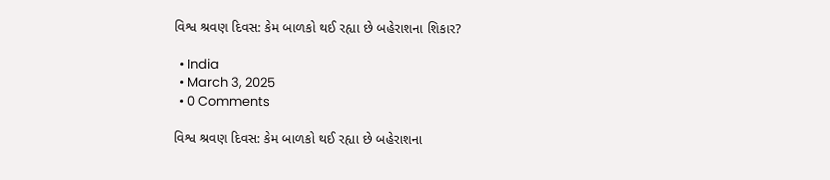વિશ્વ શ્રવણ દિવસ: કેમ બાળકો થઈ રહ્યા છે બહેરાશના શિકાર?

  • India
  • March 3, 2025
  • 0 Comments

વિશ્વ શ્રવણ દિવસ: કેમ બાળકો થઈ રહ્યા છે બહેરાશના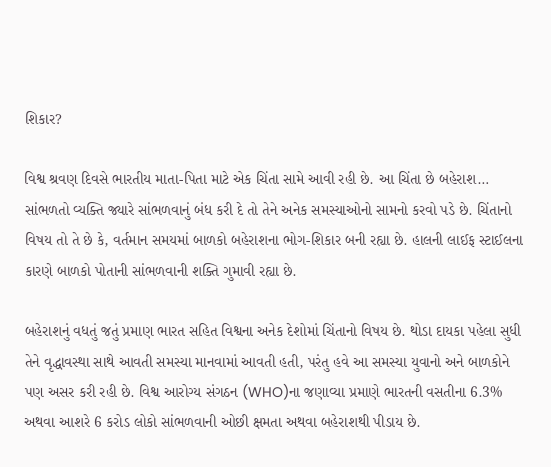શિકાર?

વિશ્વ શ્રવણ દિવસે ભારતીય માતા-પિતા માટે એક ચિંતા સામે આવી રહી છે. આ ચિંતા છે બહેરાશ… સાંભળતો વ્યક્તિ જ્યારે સાંભળવાનું બંધ કરી દે તો તેને અનેક સમસ્યાઓનો સામનો કરવો પડે છે. ચિંતાનો વિષય તો તે છે કે, વર્તમાન સમયમાં બાળકો બહેરાશના ભોગ-શિકાર બની રહ્યા છે. હાલની લાઈફ સ્ટાઈલના કારણે બાળકો પોતાની સાંભળવાની શક્તિ ગુમાવી રહ્યા છે.

બહેરાશનું વધતું જતું પ્રમાણ ભારત સહિત વિશ્વના અનેક દેશોમાં ચિંતાનો વિષય છે. થોડા દાયકા પહેલા સુધી તેને વૃદ્ધાવસ્થા સાથે આવતી સમસ્યા માનવામાં આવતી હતી, પરંતુ હવે આ સમસ્યા યુવાનો અને બાળકોને પણ અસર કરી રહી છે. વિશ્વ આરોગ્ય સંગઠન (WHO)ના જણાવ્યા પ્રમાણે ભારતની વસતીના 6.3% અથવા આશરે 6 કરોડ લોકો સાંભળવાની ઓછી ક્ષમતા અથવા બહેરાશથી પીડાય છે.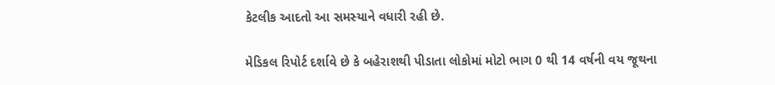કેટલીક આદતો આ સમસ્યાને વધારી રહી છે.

મેડિકલ રિપોર્ટ દર્શાવે છે કે બહેરાશથી પીડાતા લોકોમાં મોટો ભાગ 0 થી 14 વર્ષની વય જૂથના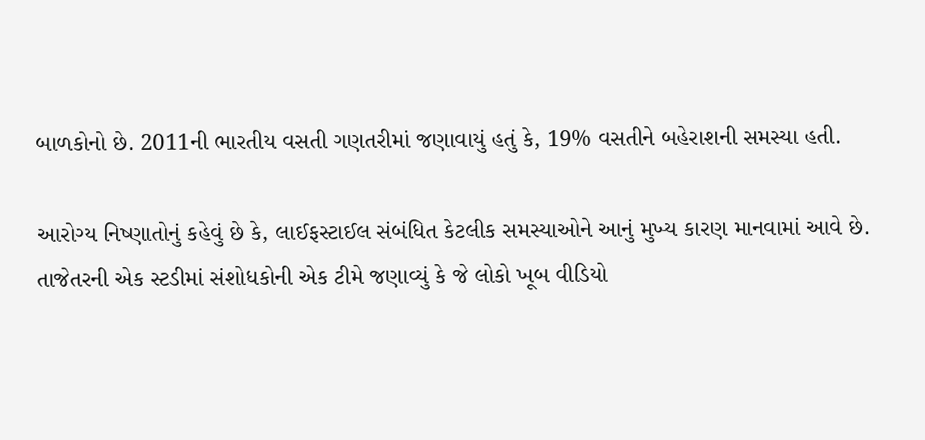બાળકોનો છે. 2011ની ભારતીય વસતી ગણતરીમાં જણાવાયું હતું કે, 19% વસતીને બહેરાશની સમસ્યા હતી.

આરોગ્ય નિષ્ણાતોનું કહેવું છે કે, લાઈફસ્ટાઈલ સંબંધિત કેટલીક સમસ્યાઓને આનું મુખ્ય કારણ માનવામાં આવે છે. તાજેતરની એક સ્ટડીમાં સંશોધકોની એક ટીમે જણાવ્યું કે જે લોકો ખૂબ વીડિયો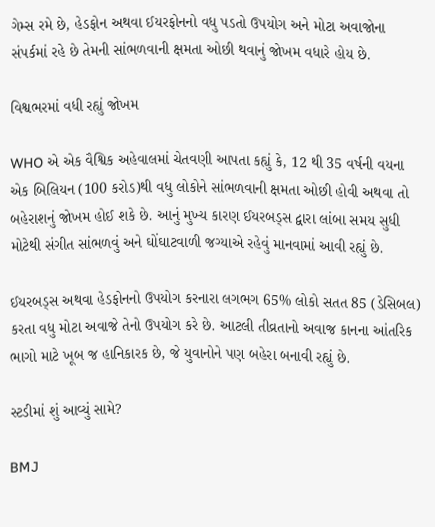ગેમ્સ રમે છે, હેડફોન અથવા ઈયરફોનનો વધુ પડતો ઉપયોગ અને મોટા અવાજોના સંપર્કમાં રહે છે તેમની સાંભળવાની ક્ષમતા ઓછી થવાનું જોખમ વધારે હોય છે.

વિશ્વભરમાં વધી રહ્યું જોખમ

WHO એ એક વૈશ્વિક અહેવાલમાં ચેતવણી આપતા કહ્યું કે, 12 થી 35 વર્ષની વયના એક બિલિયન (100 કરોડ)થી વધુ લોકોને સાંભળવાની ક્ષમતા ઓછી હોવી અથવા તો બહેરાશનું જોખમ હોઈ શકે છે. આનું મુખ્ય કારણ ઈયરબડ્સ દ્વારા લાંબા સમય સુધી મોટેથી સંગીત સાંભળવું અને ઘોંઘાટવાળી જગ્યાએ રહેવું માનવામાં આવી રહ્યું છે.

ઈયરબડ્સ અથવા હેડફોનનો ઉપયોગ કરનારા લગભગ 65% લોકો સતત 85 (ડેસિબલ) કરતા વધુ મોટા અવાજે તેનો ઉપયોગ કરે છે. આટલી તીવ્રતાનો અવાજ કાનના આંતરિક ભાગો માટે ખૂબ જ હાનિકારક છે, જે યુવાનોને પણ બહેરા બનાવી રહ્યું છે.

સ્ટડીમાં શું આવ્યું સામે?

BMJ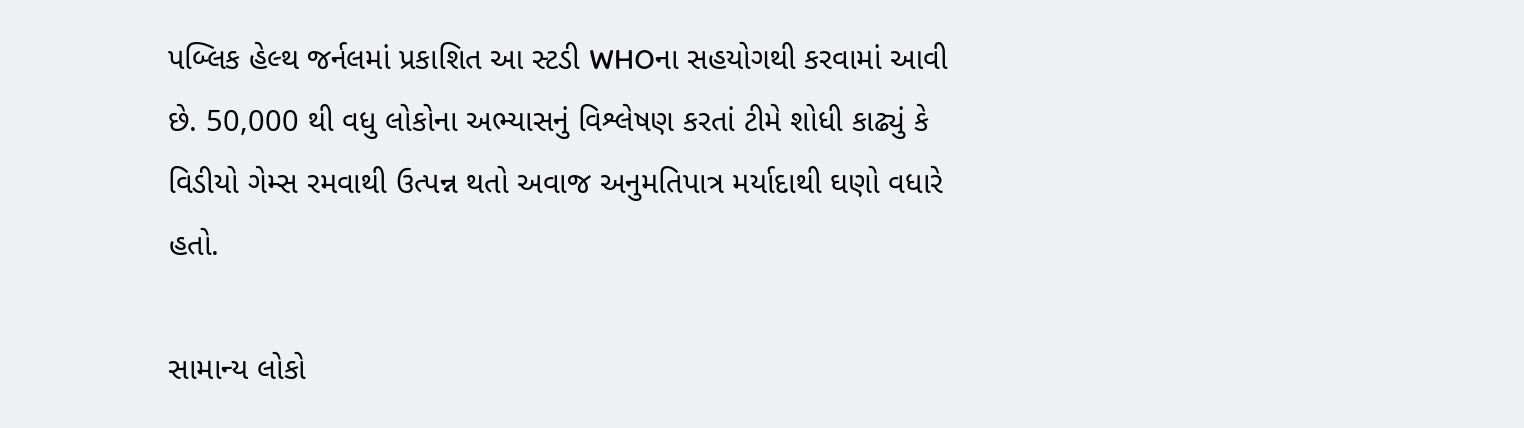પબ્લિક હેલ્થ જર્નલમાં પ્રકાશિત આ સ્ટડી WHOના સહયોગથી કરવામાં આવી છે. 50,000 થી વધુ લોકોના અભ્યાસનું વિશ્લેષણ કરતાં ટીમે શોધી કાઢ્યું કે વિડીયો ગેમ્સ રમવાથી ઉત્પન્ન થતો અવાજ અનુમતિપાત્ર મર્યાદાથી ઘણો વધારે હતો.

સામાન્ય લોકો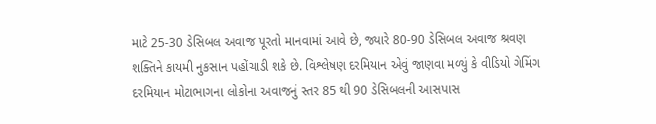માટે 25-30 ડેસિબલ અવાજ પૂરતો માનવામાં આવે છે, જ્યારે 80-90 ડેસિબલ અવાજ શ્રવણ શક્તિને કાયમી નુકસાન પહોંચાડી શકે છે. વિશ્લેષણ દરમિયાન એવું જાણવા મળ્યું કે વીડિયો ગેમિંગ દરમિયાન મોટાભાગના લોકોના અવાજનું સ્તર 85 થી 90 ડેસિબલની આસપાસ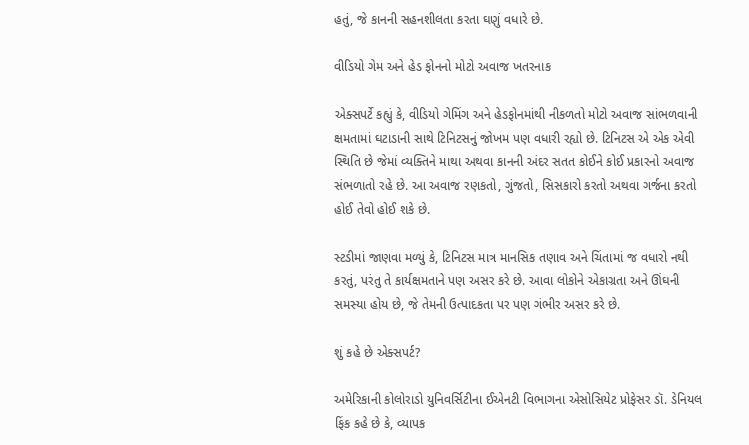હતું, જે કાનની સહનશીલતા કરતા ઘણું વધારે છે.

વીડિયો ગેમ અને હેડ ફોનનો મોટો અવાજ ખતરનાક

એક્સપર્ટે કહ્યું કે, વીડિયો ગેમિંગ અને હેડફોનમાંથી નીકળતો મોટો અવાજ સાંભળવાની ક્ષમતામાં ઘટાડાની સાથે ટિનિટસનું જોખમ પણ વધારી રહ્યો છે. ટિનિટસ એ એક એવી સ્થિતિ છે જેમાં વ્યક્તિને માથા અથવા કાનની અંદર સતત કોઈને કોઈ પ્રકારનો અવાજ સંભળાતો રહે છે. આ અવાજ રણકતો, ગુંજતો, સિસકારો કરતો અથવા ગર્જના કરતો હોઈ તેવો હોઈ શકે છે.

સ્ટડીમાં જાણવા મળ્યું કે, ટિનિટસ માત્ર માનસિક તણાવ અને ચિંતામાં જ વધારો નથી કરતું, પરંતુ તે કાર્યક્ષમતાને પણ અસર કરે છે. આવા લોકોને એકાગ્રતા અને ઊંઘની સમસ્યા હોય છે, જે તેમની ઉત્પાદકતા પર પણ ગંભીર અસર કરે છે.

શું કહે છે એક્સપર્ટ?

અમેરિકાની કોલોરાડો યુનિવર્સિટીના ઈએનટી વિભાગના એસોસિયેટ પ્રોફેસર ડૉ. ડેનિયલ ફિંક કહે છે કે, વ્યાપક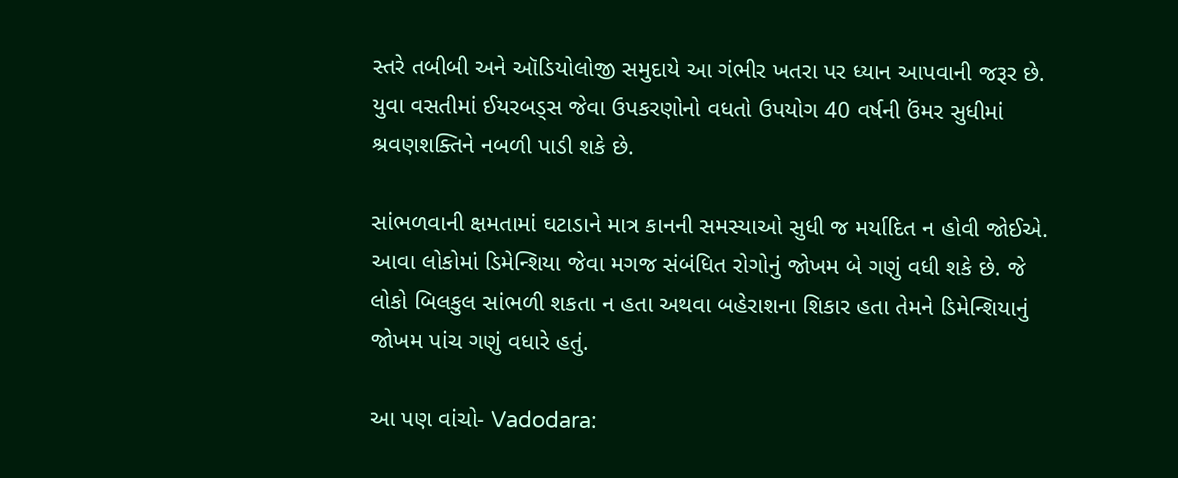સ્તરે તબીબી અને ઑડિયોલોજી સમુદાયે આ ગંભીર ખતરા પર ધ્યાન આપવાની જરૂર છે. યુવા વસતીમાં ઈયરબડ્સ જેવા ઉપકરણોનો વધતો ઉપયોગ 40 વર્ષની ઉંમર સુધીમાં શ્રવણશક્તિને નબળી પાડી શકે છે.

સાંભળવાની ક્ષમતામાં ઘટાડાને માત્ર કાનની સમસ્યાઓ સુધી જ મર્યાદિત ન હોવી જોઈએ. આવા લોકોમાં ડિમેન્શિયા જેવા મગજ સંબંધિત રોગોનું જોખમ બે ગણું વધી શકે છે. જે લોકો બિલકુલ સાંભળી શકતા ન હતા અથવા બહેરાશના શિકાર હતા તેમને ડિમેન્શિયાનું જોખમ પાંચ ગણું વધારે હતું.

આ પણ વાંચો- Vadodara: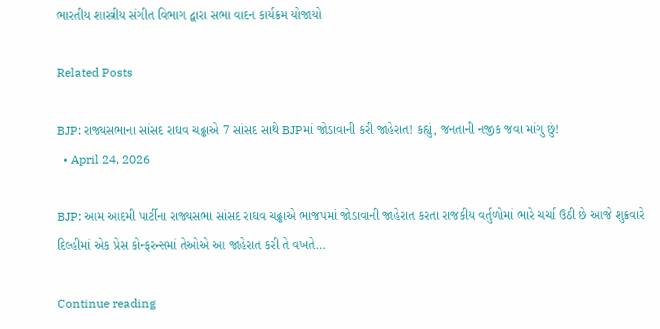ભારતીય શાસ્ત્રીય સંગીત વિભાગ દ્વારા સભા વાદન કાર્યક્રમ યોજાયો

Related Posts

BJP: રાજ્યસભાના સાંસદ રાઘવ ચઢ્ઢાએ 7 સાંસદ સાથે BJPમાં જોડાવાની કરી જાહેરાત! કહ્યું, જનતાની નજીક જવા માંગુ છું!
  • April 24, 2026

BJP: આમ આદમી પાર્ટીના રાજ્યસભા સાંસદ રાઘવ ચઢ્ઢાએ ભાજપમાં જોડાવાની જાહેરાત કરતા રાજકીય વર્તુળોમાં ભારે ચર્ચા ઉઠી છે આજે શુક્રવારે દિલ્હીમાં એક પ્રેસ કોન્ફરન્સમાં તેઓએ આ જાહેરાત કરી તે વખતે…

Continue reading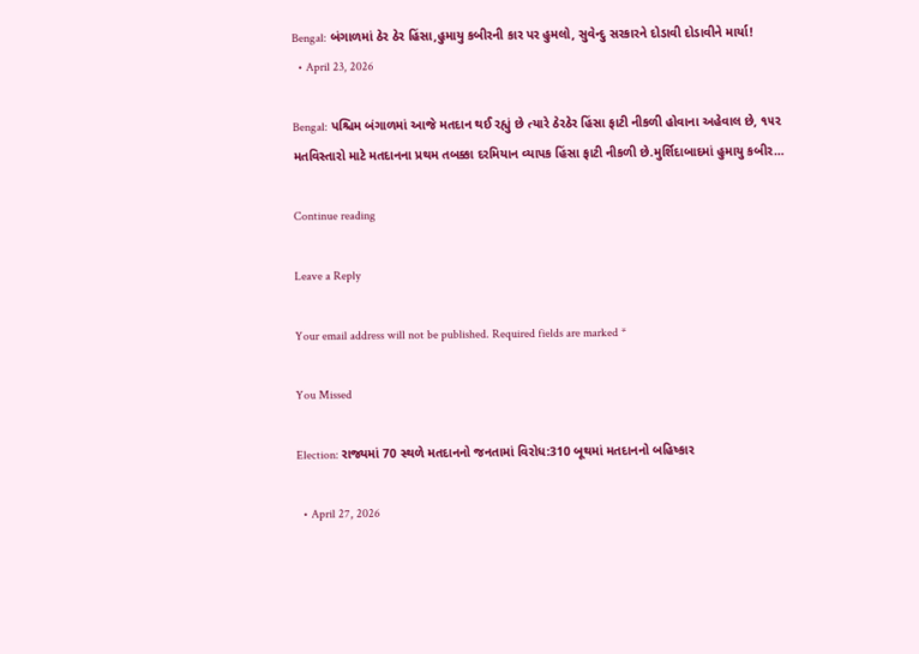Bengal: બંગાળમાં ઠેર ઠેર હિંસા,હુમાયુ કબીરની કાર પર હુમલો, સુવેન્દુ સરકારને દોડાવી દોડાવીને માર્યા!
  • April 23, 2026

Bengal: પશ્ચિમ બંગાળમાં આજે મતદાન થઈ રહ્યું છે ત્યારે ઠેરઠેર હિંસા ફાટી નીકળી હોવાના અહેવાલ છે, ૧૫૨ મતવિસ્તારો માટે મતદાનના પ્રથમ તબક્કા દરમિયાન વ્યાપક હિંસા ફાટી નીકળી છે.મુર્શિદાબાદમાં હુમાયુ કબીર…

Continue reading

Leave a Reply

Your email address will not be published. Required fields are marked *

You Missed

Election: રાજ્યમાં 70 સ્થળે મતદાનનો જનતામાં વિરોધ:310 બૂથમાં મતદાનનો બહિષ્કાર

  • April 27, 2026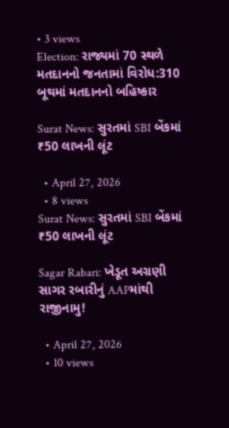• 3 views
Election: રાજ્યમાં 70 સ્થળે મતદાનનો જનતામાં વિરોધ:310 બૂથમાં મતદાનનો બહિષ્કાર

Surat News: સુરતમાં SBI બેંકમાં ₹50 લાખની લૂંટ

  • April 27, 2026
  • 8 views
Surat News: સુરતમાં SBI બેંકમાં ₹50 લાખની લૂંટ

Sagar Rabari: ખેડૂત અગ્રણી સાગર રબારીનું AAPમાંથી રાજીનામુ!

  • April 27, 2026
  • 10 views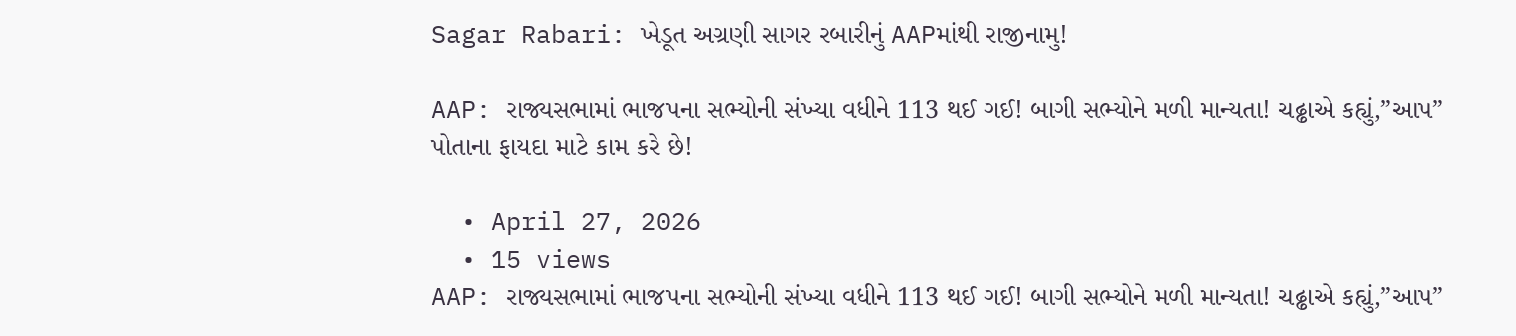Sagar Rabari: ખેડૂત અગ્રણી સાગર રબારીનું AAPમાંથી રાજીનામુ!

AAP: રાજ્યસભામાં ભાજપના સભ્યોની સંખ્યા વધીને 113 થઈ ગઈ! બાગી સભ્યોને મળી માન્યતા! ચઢ્ઢાએ કહ્યું,”આપ” પોતાના ફાયદા માટે કામ કરે છે!

  • April 27, 2026
  • 15 views
AAP: રાજ્યસભામાં ભાજપના સભ્યોની સંખ્યા વધીને 113 થઈ ગઈ! બાગી સભ્યોને મળી માન્યતા! ચઢ્ઢાએ કહ્યું,”આપ”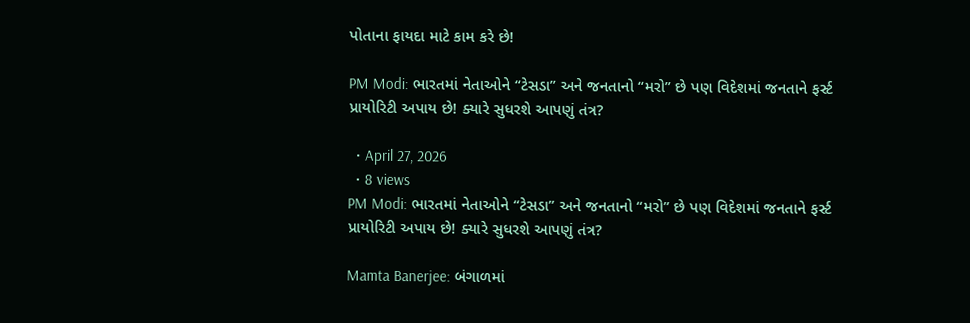પોતાના ફાયદા માટે કામ કરે છે!

PM Modi: ભારતમાં નેતાઓને “ટેસડા” અને જનતાનો “મરો” છે પણ વિદેશમાં જનતાને ફર્સ્ટ પ્રાયોરિટી અપાય છે! ક્યારે સુધરશે આપણું તંત્ર?

  • April 27, 2026
  • 8 views
PM Modi: ભારતમાં નેતાઓને “ટેસડા” અને જનતાનો “મરો” છે પણ વિદેશમાં જનતાને ફર્સ્ટ પ્રાયોરિટી અપાય છે! ક્યારે સુધરશે આપણું તંત્ર?

Mamta Banerjee: બંગાળમાં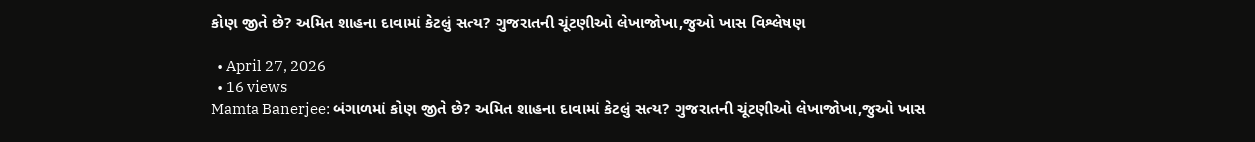કોણ જીતે છે? અમિત શાહના દાવામાં કેટલું સત્ય? ગુજરાતની ચૂંટણીઓ લેખાજોખા,જુઓ ખાસ વિશ્લેષણ

  • April 27, 2026
  • 16 views
Mamta Banerjee: બંગાળમાં કોણ જીતે છે? અમિત શાહના દાવામાં કેટલું સત્ય? ગુજરાતની ચૂંટણીઓ લેખાજોખા,જુઓ ખાસ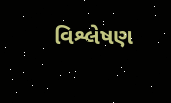વિશ્લેષણ